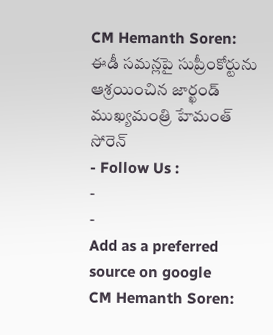CM Hemanth Soren: ఈడీ సమన్లపై సుప్రీంకోర్టును ఆశ్రయించిన జార్ఖండ్ ముఖ్యమంత్రి హేమంత్ సోరెన్
- Follow Us :
-
-
Add as a preferred
source on google
CM Hemanth Soren: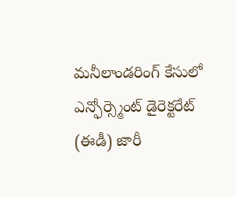మనీలాండరింగ్ కేసులో ఎన్ఫోర్స్మెంట్ డైరెక్టరేట్ (ఈడీ) జారీ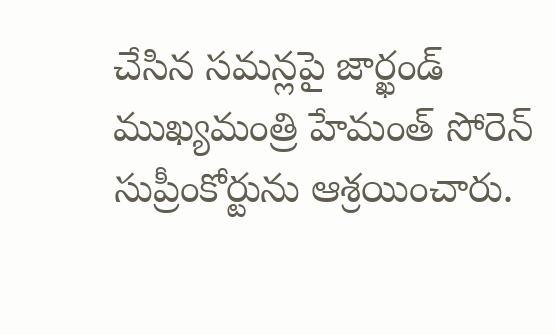చేసిన సమన్లపై జార్ఖండ్ ముఖ్యమంత్రి హేమంత్ సోరెన్ సుప్రీంకోర్టును ఆశ్రయించారు.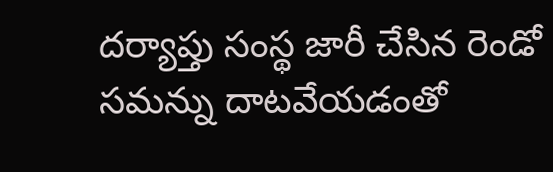దర్యాప్తు సంస్థ జారీ చేసిన రెండో సమన్ను దాటవేయడంతో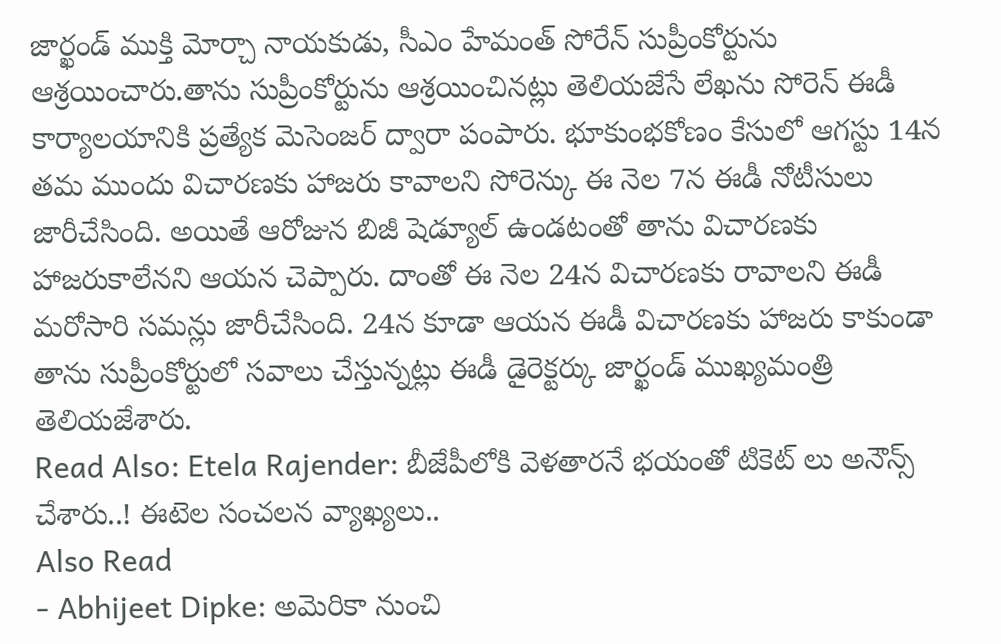జార్ఖండ్ ముక్తి మోర్చా నాయకుడు, సీఎం హేమంత్ సోరేన్ సుప్రీంకోర్టును ఆశ్రయించారు.తాను సుప్రీంకోర్టును ఆశ్రయించినట్లు తెలియజేసే లేఖను సోరెన్ ఈడీ కార్యాలయానికి ప్రత్యేక మెసెంజర్ ద్వారా పంపారు. భూకుంభకోణం కేసులో ఆగస్టు 14న తమ ముందు విచారణకు హాజరు కావాలని సోరెన్కు ఈ నెల 7న ఈడీ నోటీసులు జారీచేసింది. అయితే ఆరోజున బిజీ షెడ్యూల్ ఉండటంతో తాను విచారణకు హాజరుకాలేనని ఆయన చెప్పారు. దాంతో ఈ నెల 24న విచారణకు రావాలని ఈడీ మరోసారి సమన్లు జారీచేసింది. 24న కూడా ఆయన ఈడీ విచారణకు హాజరు కాకుండా తాను సుప్రీంకోర్టులో సవాలు చేస్తున్నట్లు ఈడీ డైరెక్టర్కు జార్ఖండ్ ముఖ్యమంత్రి తెలియజేశారు.
Read Also: Etela Rajender: బీజేపీలోకి వెళతారనే భయంతో టికెట్ లు అనౌన్స్ చేశారు..! ఈటెల సంచలన వ్యాఖ్యలు..
Also Read
- Abhijeet Dipke: అమెరికా నుంచి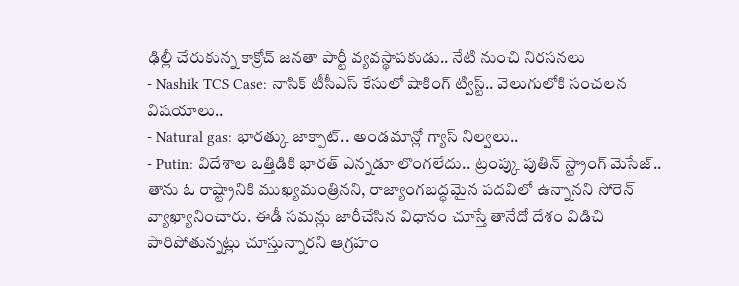ఢిల్లీ చేరుకున్న కాక్రోచ్ జనతా పార్టీ వ్యవస్థాపకుడు.. నేటి నుంచి నిరసనలు
- Nashik TCS Case: నాసిక్ టీసీఎస్ కేసులో షాకింగ్ ట్విస్ట్.. వెలుగులోకి సంచలన విషయాలు..
- Natural gas: భారత్కు జాక్పాట్.. అండమాన్లో గ్యాస్ నిల్వలు..
- Putin: విదేశాల ఒత్తిడికి భారత్ ఎన్నడూ లొంగలేదు.. ట్రంప్కు పుతిన్ స్ట్రాంగ్ మెసేజ్..
తాను ఓ రాష్ట్రానికి ముఖ్యమంత్రినని, రాజ్యాంగబద్ధమైన పదవిలో ఉన్నానని సోరెన్ వ్యాఖ్యానించారు. ఈడీ సమన్లు జారీచేసిన విధానం చూస్తే తానేదో దేశం విడిచి పారిపోతున్నట్లు చూస్తున్నారని ఆగ్రహం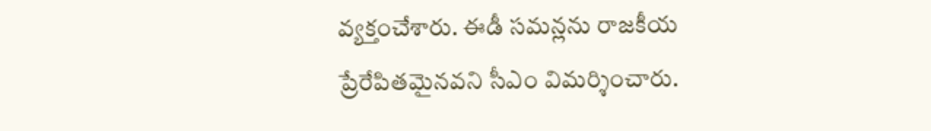వ్యక్తంచేశారు. ఈడీ సమన్లను రాజకీయ ప్రేరేపితమైనవని సీఎం విమర్శించారు.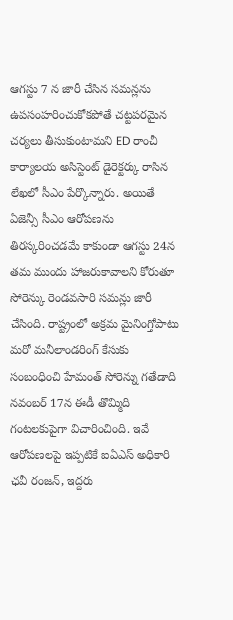ఆగస్టు 7 న జారీ చేసిన సమన్లను ఉపసంహరించుకోకపోతే చట్టపరమైన చర్యలు తీసుకుంటామని ED రాంచీ కార్యాలయ అసిస్టెంట్ డైరెక్టర్కు రాసిన లేఖలో సీఎం పేర్కొన్నారు. అయితే ఏజెన్సీ సీఎం ఆరోపణను తిరస్కరించడమే కాకుండా ఆగస్టు 24న తమ ముందు హాజరుకావాలని కోరుతూ సోరెన్కు రెండవసారి సమన్లు జారీ చేసింది. రాష్ట్రంలో అక్రమ మైనింగ్తోపాటు మరో మనీలాండరింగ్ కేసుకు సంబంధించి హేమంత్ సోరెన్ను గతేడాది నవంబర్ 17న ఈడీ తొమ్మిది గంటలకుపైగా విచారించింది. ఇవే ఆరోపణలపై ఇప్పటికే ఐఏఎస్ అధికారి ఛవీ రంజన్, ఇద్దరు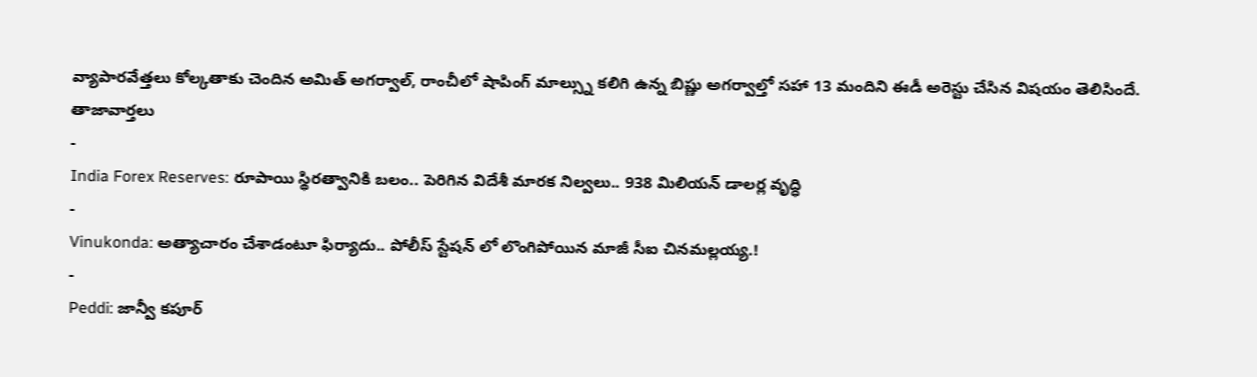వ్యాపారవేత్తలు కోల్కతాకు చెందిన అమిత్ అగర్వాల్, రాంచీలో షాపింగ్ మాల్స్ను కలిగి ఉన్న బిష్ణు అగర్వాల్తో సహా 13 మందిని ఈడీ అరెస్టు చేసిన విషయం తెలిసిందే.
తాజావార్తలు
-
India Forex Reserves: రూపాయి స్థిరత్వానికి బలం.. పెరిగిన విదేశీ మారక నిల్వలు.. 938 మిలియన్ డాలర్ల వృద్ధి
-
Vinukonda: అత్యాచారం చేశాడంటూ ఫిర్యాదు.. పోలీస్ స్టేషన్ లో లొంగిపోయిన మాజీ సీఐ చినమల్లయ్య.!
-
Peddi: జాన్వీ కపూర్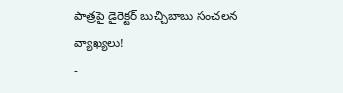పాత్రపై డైరెక్టర్ బుచ్చిబాబు సంచలన వ్యాఖ్యలు!
-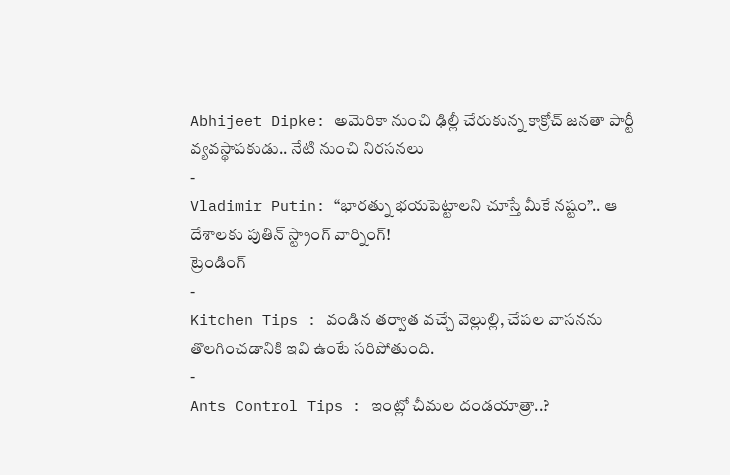Abhijeet Dipke: అమెరికా నుంచి ఢిల్లీ చేరుకున్న కాక్రోచ్ జనతా పార్టీ వ్యవస్థాపకుడు.. నేటి నుంచి నిరసనలు
-
Vladimir Putin: “భారత్ను భయపెట్టాలని చూస్తే మీకే నష్టం”.. ఆ దేశాలకు పుతిన్ స్ట్రాంగ్ వార్నింగ్!
ట్రెండింగ్
-
Kitchen Tips : వండిన తర్వాత వచ్చే వెల్లుల్లి, చేపల వాసనను తొలగించడానికి ఇవి ఉంటే సరిపోతుంది.
-
Ants Control Tips : ఇంట్లో చీమల దండయాత్రా..?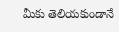మీకు తెలియకుండానే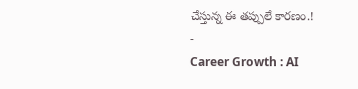చేస్తున్న ఈ తప్పులే కారణం.!
-
Career Growth : AI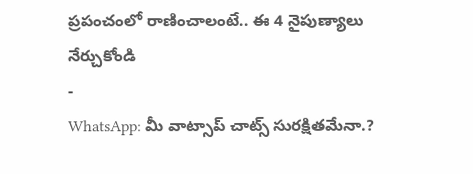ప్రపంచంలో రాణించాలంటే.. ఈ 4 నైపుణ్యాలు నేర్చుకోండి
-
WhatsApp: మీ వాట్సాప్ చాట్స్ సురక్షితమేనా.?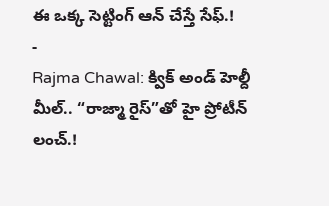ఈ ఒక్క సెట్టింగ్ ఆన్ చేస్తే సేఫ్.!
-
Rajma Chawal: క్విక్ అండ్ హెల్దీ మీల్.. “రాజ్మా రైస్”తో హై ప్రోటీన్ లంచ్.!